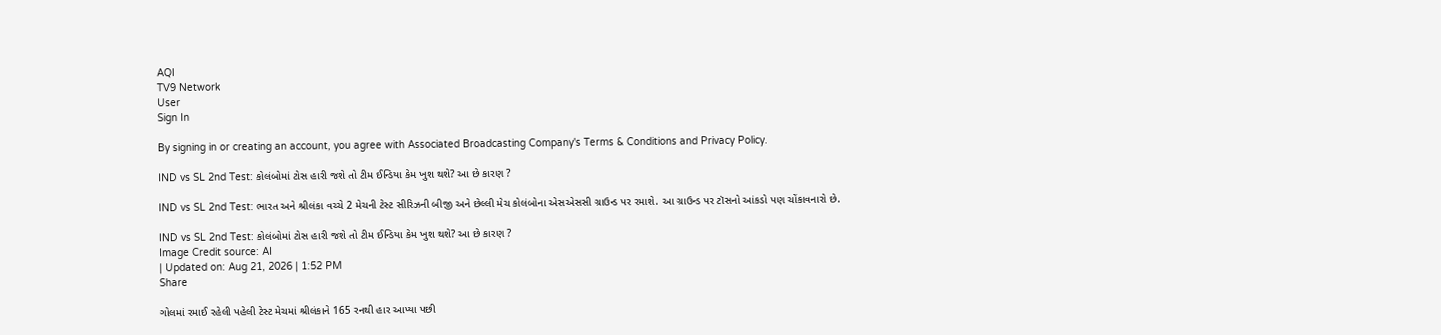AQI
TV9 Network
User
Sign In

By signing in or creating an account, you agree with Associated Broadcasting Company's Terms & Conditions and Privacy Policy.

IND vs SL 2nd Test: કોલંબોમાં ટોસ હારી જશે તો ટીમ ઈન્ડિયા કેમ ખુશ થશે? આ છે કારણ ?

IND vs SL 2nd Test: ભારત અને શ્રીલંકા વચ્ચે 2 મેચની ટેસ્ટ સીરિઝની બીજી અને છેલ્લી મેચ કોલંબોના એસએસસી ગ્રાઉન્ડ પર રમાશે. આ ગ્રાઉન્ડ પર ટૉસનો આંકડો પણ ચોંકાવનારો છે.

IND vs SL 2nd Test: કોલંબોમાં ટોસ હારી જશે તો ટીમ ઈન્ડિયા કેમ ખુશ થશે? આ છે કારણ ?
Image Credit source: AI
| Updated on: Aug 21, 2026 | 1:52 PM
Share

ગોલમાં રમાઈ રહેલી પહેલી ટેસ્ટ મેચમાં શ્રીલંકાને 165 રનથી હાર આપ્યા પછી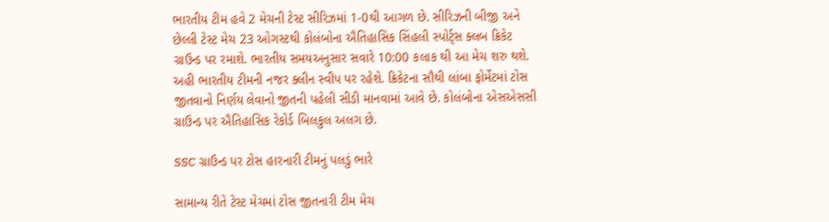ભારતીય ટીમ હવે 2 મેચની ટેસ્ટ સીરિઝમાં 1-0થી આગળ છે. સીરિઝની બીજી અને છેલ્લી ટેસ્ટ મેચ 23 ઓગસ્ટથી કોલંબોના ઐતિહાસિક સિંહલી સ્પોર્ટ્સ ક્લબ ક્રિકેટ ગ્રાઉન્ડ પર રમાશે. ભારતીય સમયઅનુસાર સવારે 10:00 કલાક થી આ મેચ શરુ થશે. અહી ભારતીય ટીમની નજર ક્લીન સ્વીપ પર રહેશે. ક્રિકેટના સૌથી લાંબા ફોર્મેટમાં ટોસ જીતવાનો નિર્ણય લેવાનો જીતની પહેલી સીડી માનવામાં આવે છે. કોલંબોના એસએસસી ગ્રાઉન્ડ પર ઐતિહાસિક રેકોર્ડ બિલકુલ અલગ છે.

SSC ગ્રાઉન્ડ પર ટોસ હારનારી ટીમનું પલડું ભારે

સામાન્ય રીતે ટેસ્ટ મેચમાં ટોસ જીતનારી ટીમ મેચ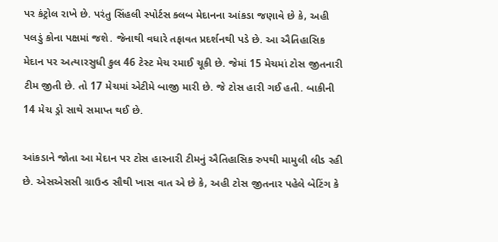પર કંટ્રોલ રાખે છે. પરંતુ સિંહલી સ્પોર્ટસ ક્લબ મેદાનના આંકડા જણાવે છે કે, અહી પલડું કોના પક્ષમાં જશે. જેનાથી વધારે તફાવત પ્રદર્શનથી પડે છે. આ ઐતિહાસિક મેદાન પર અત્યારસુધી કુલ 46 ટેસ્ટ મેચ રમાઈ ચૂકી છે. જેમાં 15 મેચમાં ટોસ જીતનારી ટીમ જીતી છે. તો 17 મેચમાં એટીમે બાજી મારી છે. જે ટોસ હારી ગઈ હતી. બાકીની 14 મેચ ડ્રો સાથે સમાપ્ત થઈ છે.

આંકડાને જોતા આ મેદાન પર ટોસ હારનારી ટીમનું ઐતિહાસિક રુપથી મામુલી લીડ રહી છે. એસએસસી ગ્રાઉન્ડ સૌથી ખાસ વાત એ છે કે, અહી ટોસ જીતનાર પહેલે બેટિંગ કે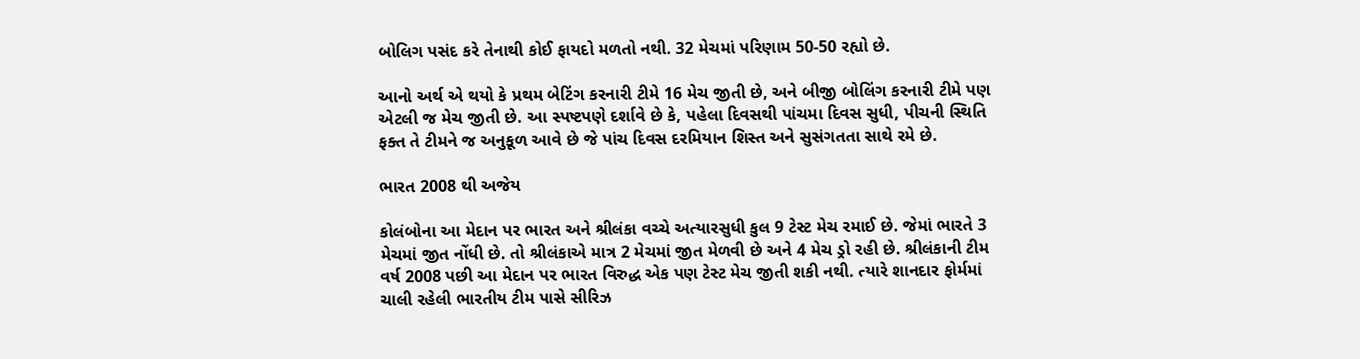બોલિગ પસંદ કરે તેનાથી કોઈ ફાયદો મળતો નથી. 32 મેચમાં પરિણામ 50-50 રહ્યો છે.

આનો અર્થ એ થયો કે પ્રથમ બેટિંગ કરનારી ટીમે 16 મેચ જીતી છે, અને બીજી બોલિંગ કરનારી ટીમે પણ એટલી જ મેચ જીતી છે. આ સ્પષ્ટપણે દર્શાવે છે કે, પહેલા દિવસથી પાંચમા દિવસ સુધી, પીચની સ્થિતિ ફક્ત તે ટીમને જ અનુકૂળ આવે છે જે પાંચ દિવસ દરમિયાન શિસ્ત અને સુસંગતતા સાથે રમે છે.

ભારત 2008 થી અજેય

કોલંબોના આ મેદાન પર ભારત અને શ્રીલંકા વચ્ચે અત્યારસુધી કુલ 9 ટેસ્ટ મેચ રમાઈ છે. જેમાં ભારતે 3 મેચમાં જીત નોંધી છે. તો શ્રીલંકાએ માત્ર 2 મેચમાં જીત મેળવી છે અને 4 મેચ ડ્રો રહી છે. શ્રીલંકાની ટીમ વર્ષ 2008 પછી આ મેદાન પર ભારત વિરુદ્ધ એક પણ ટેસ્ટ મેચ જીતી શકી નથી. ત્યારે શાનદાર ફોર્મમાં ચાલી રહેલી ભારતીય ટીમ પાસે સીરિઝ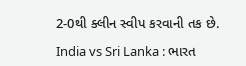2-0થી ક્લીન સ્વીપ કરવાની તક છે.

India vs Sri Lanka : ભારત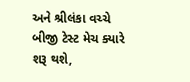અને શ્રીલંકા વચ્ચે બીજી ટેસ્ટ મેચ ક્યારે શરૂ થશે,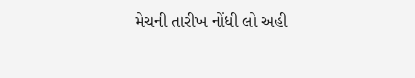મેચની તારીખ નોંધી લો અહી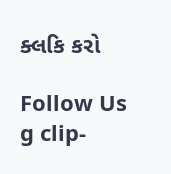ક્લકિ કરો

Follow Us
g clip-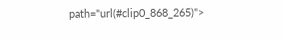path="url(#clip0_868_265)">